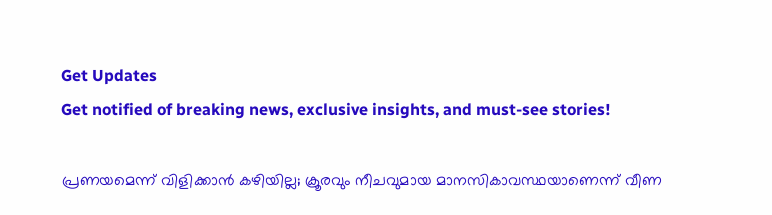Get Updates
Get notified of breaking news, exclusive insights, and must-see stories!

പ്രണയമെന്ന് വിളിക്കാന്‍ കഴിയില്ല; ക്രൂരവും നീചവുമായ മാനസികാവസ്ഥയാണെന്ന് വീണ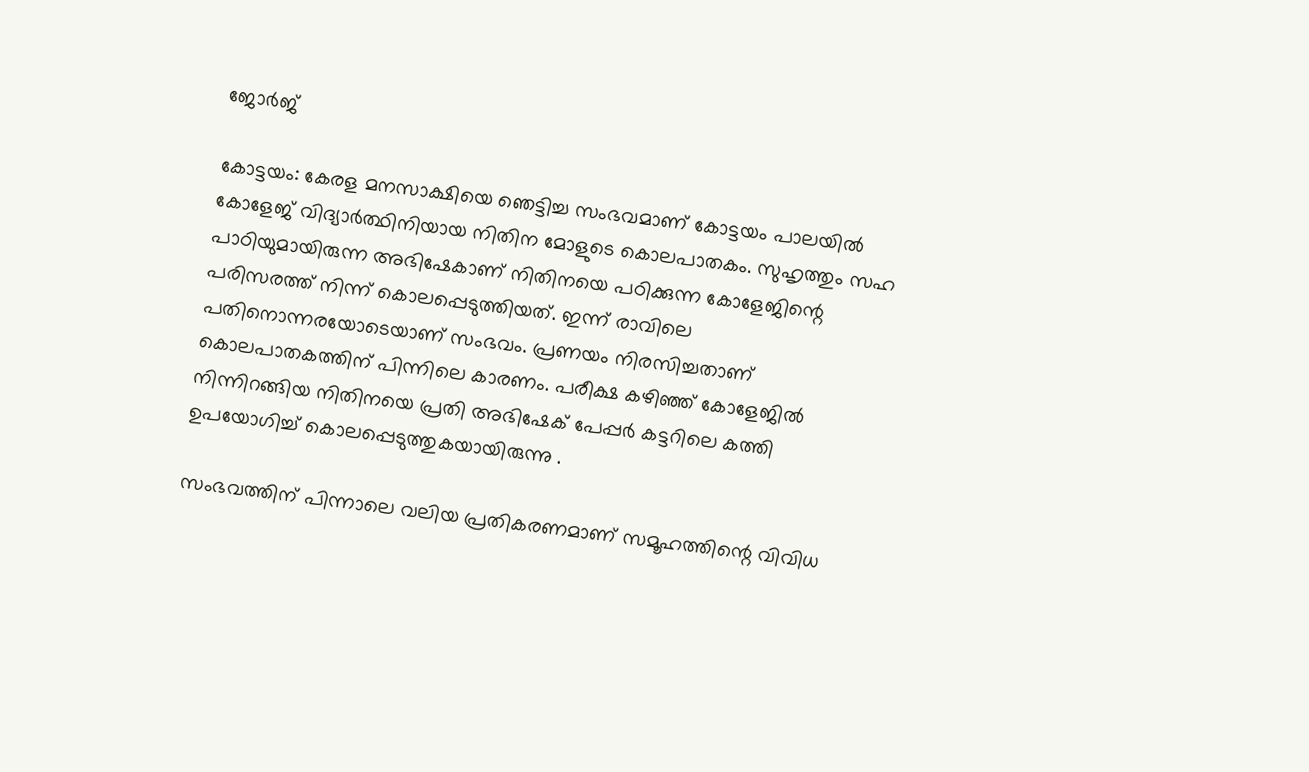ജോര്‍ജ്

കോട്ടയം: കേരള മനസാക്ഷിയെ ഞെട്ടിച്ച സംഭവമാണ് കോട്ടയം പാലയില്‍ കോളേജ് വിദ്യാര്‍ത്ഥിനിയായ നിതിന മോളുടെ കൊലപാതകം. സുഹൃത്തും സഹ പാഠിയുമായിരുന്ന അഭിഷേകാണ് നിതിനയെ പഠിക്കുന്ന കോളേജിന്റെ പരിസരത്ത് നിന്ന് കൊലപ്പെടുത്തിയത്. ഇന്ന് രാവിലെ പതിനൊന്നരയോടെയാണ് സംഭവം. പ്രണയം നിരസിച്ചതാണ് കൊലപാതകത്തിന് പിന്നിലെ കാരണം. പരീക്ഷ കഴിഞ്ഞ് കോളേജില്‍ നിന്നിറങ്ങിയ നിതിനയെ പ്രതി അഭിഷേക് പേപ്പര്‍ കട്ടറിലെ കത്തി ഉപയോഗിച്ച് കൊലപ്പെടുത്തുകയായിരുന്നു .

സംഭവത്തിന് പിന്നാലെ വലിയ പ്രതികരണമാണ് സമൂഹത്തിന്റെ വിവിധ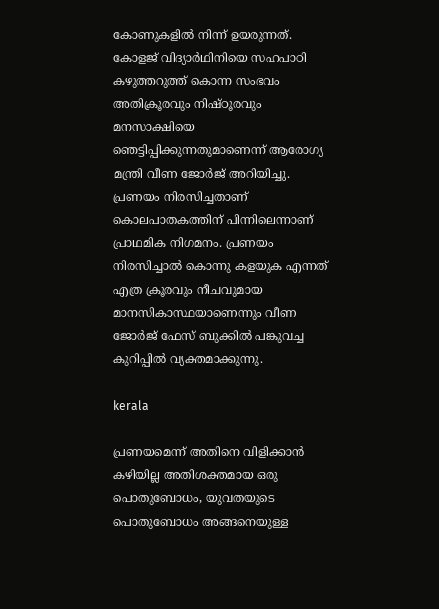കോണുകളില്‍ നിന്ന് ഉയരുന്നത്. കോളജ് വിദ്യാര്‍ഥിനിയെ സഹപാഠി കഴുത്തറുത്ത് കൊന്ന സംഭവം അതിക്രൂരവും നിഷ്ഠൂരവും മനസാക്ഷിയെ ഞെട്ടിപ്പിക്കുന്നതുമാണെന്ന് ആരോഗ്യ മന്ത്രി വീണ ജോര്‍ജ് അറിയിച്ചു. പ്രണയം നിരസിച്ചതാണ് കൊലപാതകത്തിന് പിന്നിലെന്നാണ് പ്രാഥമിക നിഗമനം. പ്രണയം നിരസിച്ചാല്‍ കൊന്നു കളയുക എന്നത് എത്ര ക്രൂരവും നീചവുമായ മാനസികാസ്ഥയാണെന്നും വീണ ജോര്‍ജ് ഫേസ് ബുക്കില്‍ പങ്കുവച്ച കുറിപ്പില്‍ വ്യക്തമാക്കുന്നു.

kerala

പ്രണയമെന്ന് അതിനെ വിളിക്കാന്‍ കഴിയില്ല അതിശക്തമായ ഒരു പൊതുബോധം, യുവതയുടെ പൊതുബോധം അങ്ങനെയുള്ള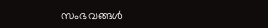സംഭവങ്ങള്‍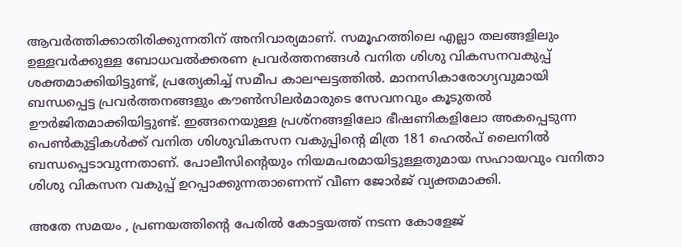ആവര്‍ത്തിക്കാതിരിക്കുന്നതിന് അനിവാര്യമാണ്. സമൂഹത്തിലെ എല്ലാ തലങ്ങളിലും ഉള്ളവര്‍ക്കുള്ള ബോധവല്‍ക്കരണ പ്രവര്‍ത്തനങ്ങള്‍ വനിത ശിശു വികസനവകുപ്പ് ശക്തമാക്കിയിട്ടുണ്ട്, പ്രത്യേകിച്ച് സമീപ കാലഘട്ടത്തില്‍. മാനസികാരോഗ്യവുമായി ബന്ധപ്പെട്ട പ്രവര്‍ത്തനങ്ങളും കൗണ്‍സിലര്‍മാരുടെ സേവനവും കൂടുതല്‍ ഊര്‍ജിതമാക്കിയിട്ടുണ്ട്. ഇങ്ങനെയുള്ള പ്രശ്‌നങ്ങളിലോ ഭീഷണികളിലോ അകപ്പെടുന്ന പെണ്‍കുട്ടികള്‍ക്ക് വനിത ശിശുവികസന വകുപ്പിന്റെ മിത്ര 181 ഹെല്‍പ് ലൈനില്‍ ബന്ധപ്പെടാവുന്നതാണ്. പോലീസിന്റെയും നിയമപരമായിട്ടുള്ളതുമായ സഹായവും വനിതാ ശിശു വികസന വകുപ്പ് ഉറപ്പാക്കുന്നതാണെന്ന് വീണ ജോര്‍ജ് വ്യക്തമാക്കി.

അതേ സമയം , പ്രണയത്തിന്റെ പേരില്‍ കോട്ടയത്ത് നടന്ന കോളേജ്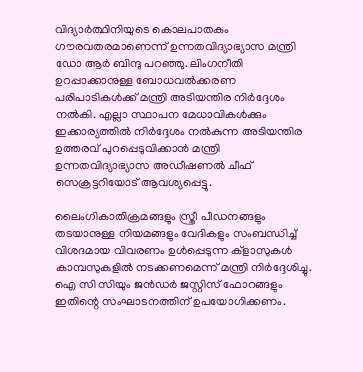വിദ്യാര്‍ത്ഥിനിയുടെ കൊലപാതകം ഗൗരവതരമാണെന്ന് ഉന്നതവിദ്യാഭ്യാസ മന്ത്രി ഡോ ആര്‍ ബിന്ദു പറഞ്ഞു. ലിംഗനീതി ഉറപ്പാക്കാനുള്ള ബോധവല്‍ക്കരണ പരിപാടികള്‍ക്ക് മന്ത്രി അടിയന്തിര നിര്‍ദ്ദേശം നല്‍കി. എല്ലാ സ്ഥാപന മേധാവികള്‍ക്കും ഇക്കാര്യത്തില്‍ നിര്‍ദ്ദേശം നല്‍കുന്ന അടിയന്തിര ഉത്തരവ് പുറപ്പെടുവിക്കാന്‍ മന്ത്രി ഉന്നതവിദ്യാഭ്യാസ അഡീഷണല്‍ ചീഫ് സെക്രട്ടറിയോട് ആവശ്യപ്പെട്ടു.

ലൈംഗികാതിക്രമങ്ങളും സ്ത്രീ പീഡനങ്ങളും തടയാനുള്ള നിയമങ്ങളും വേദികളും സംബന്ധിച്ച് വിശദമായ വിവരണം ഉള്‍പ്പെടുന്ന ക്ളാസുകള്‍ കാമ്പസുകളില്‍ നടക്കണമെന്ന് മന്ത്രി നിര്‍ദ്ദേശിച്ചു. ഐ സി സിയും ജന്‍ഡര്‍ ജസ്റ്റിസ് ഫോറങ്ങളും ഇതിന്റെ സംഘാടനത്തിന് ഉപയോഗിക്കണം.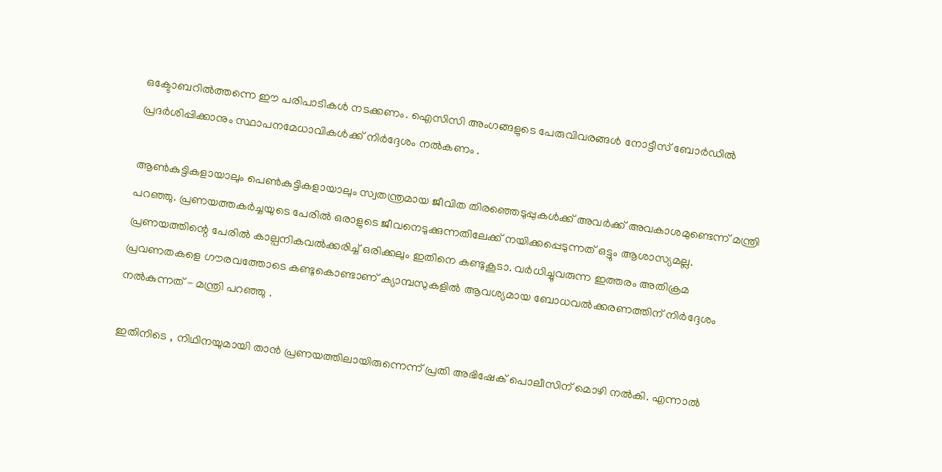ഒക്ടോബറില്‍ത്തന്നെ ഈ പരിപാടികള്‍ നടക്കണം. ഐസിസി അംഗങ്ങളുടെ പേരുവിവരങ്ങള്‍ നോട്ടീസ് ബോര്‍ഡില്‍ പ്രദര്‍ശിപ്പിക്കാനും സ്ഥാപനമേധാവികള്‍ക്ക് നിര്‍ദ്ദേശം നല്‍കണം .

ആണ്‍കുട്ടികളായാലും പെണ്‍കുട്ടികളായാലും സ്വതന്ത്രമായ ജീവിത തിരഞ്ഞെടുപ്പുകള്‍ക്ക് അവര്‍ക്ക് അവകാശമുണ്ടെന്ന് മന്ത്രി പറഞ്ഞു. പ്രണയത്തകര്‍ച്ചയുടെ പേരില്‍ ഒരാളുടെ ജീവനെടുക്കുന്നതിലേക്ക് നയിക്കപ്പെടുന്നത് ഒട്ടും ആശാസ്യമല്ല. പ്രണയത്തിന്റെ പേരില്‍ കാല്പനികവല്‍ക്കരിച്ച് ഒരിക്കലും ഇതിനെ കണ്ടുകൂടാ. വര്‍ധിച്ചുവരുന്ന ഇത്തരം അതിക്രമ പ്രവണതകളെ ഗൗരവത്തോടെ കണ്ടുകൊണ്ടാണ് ക്യാമ്പസുകളില്‍ ആവശ്യമായ ബോധവല്‍ക്കരണത്തിന് നിര്‍ദ്ദേശം നല്‍കുന്നത് - മന്ത്രി പറഞ്ഞു .

ഇതിനിടെ , നിഥിനയുമായി താന്‍ പ്രണയത്തിലായിരുന്നെന്ന് പ്രതി അഭിഷേക് പൊലീസിന് മൊഴി നല്‍കി. എന്നാല്‍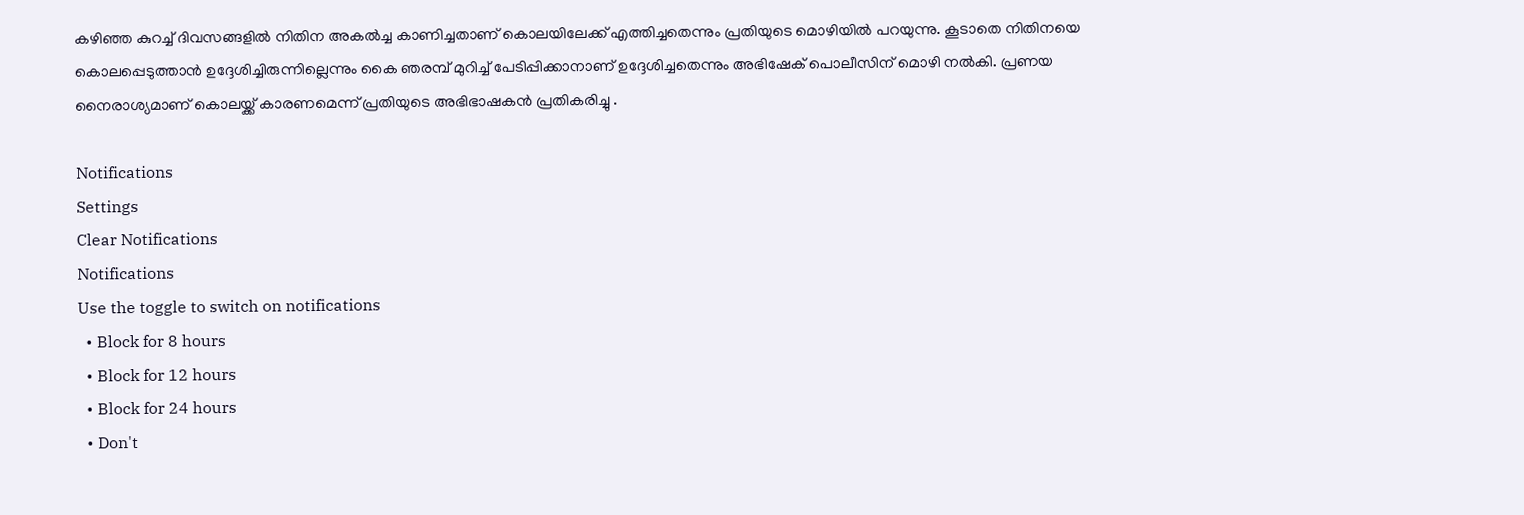കഴിഞ്ഞ കുറച്ച് ദിവസങ്ങളില്‍ നിതിന അകല്‍ച്ച കാണിച്ചതാണ് കൊലയിലേക്ക് എത്തിച്ചതെന്നും പ്രതിയുടെ മൊഴിയില്‍ പറയുന്നു. കൂടാതെ നിതിനയെ കൊലപ്പെടുത്താന്‍ ഉദ്ദേശിച്ചിരുന്നില്ലെന്നും കൈ ഞരമ്പ് മുറിച്ച് പേടിപ്പിക്കാനാണ് ഉദ്ദേശിച്ചതെന്നും അഭിഷേക് പൊലീസിന് മൊഴി നല്‍കി. പ്രണയ നൈരാശ്യമാണ് കൊലയ്ക്ക് കാരണമെന്ന് പ്രതിയുടെ അഭിഭാഷകന്‍ പ്രതികരിച്ചു .

Notifications
Settings
Clear Notifications
Notifications
Use the toggle to switch on notifications
  • Block for 8 hours
  • Block for 12 hours
  • Block for 24 hours
  • Don't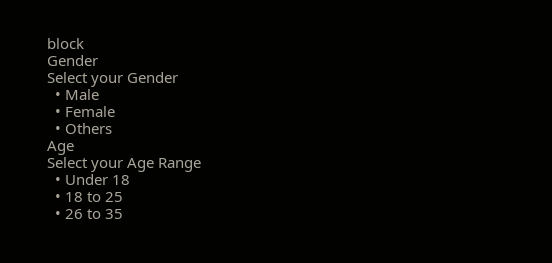block
Gender
Select your Gender
  • Male
  • Female
  • Others
Age
Select your Age Range
  • Under 18
  • 18 to 25
  • 26 to 35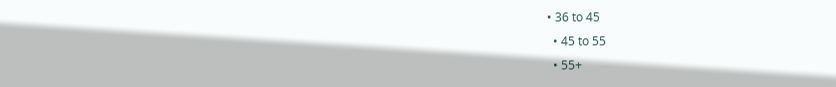• 36 to 45
  • 45 to 55
  • 55+